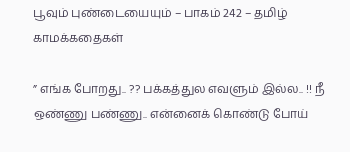பூவும் புண்டையையும் – பாகம் 242 – தமிழ் காமக்கதைகள்

” எங்க போறது.. ?? பக்கத்துல எவளும் இல்ல.. !! நீ ஒண்ணு பண்ணு.. என்னைக் கொண்டு போய்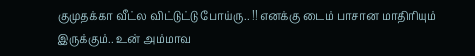குமுதக்கா வீட்ல விட்டுட்டு போய்ரு.. !! எனக்கு டைம் பாசான மாதிரியும் இருக்கும்.. உன் அம்மாவ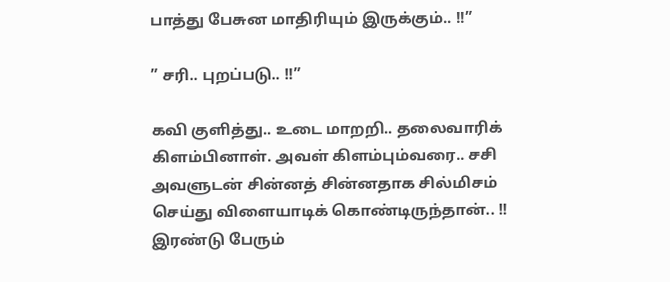பாத்து பேசுன மாதிரியும் இருக்கும்.. !!”

” சரி.. புறப்படு.. !!”

கவி குளித்து.. உடை மாறறி.. தலைவாரிக் கிளம்பினாள். அவள் கிளம்பும்வரை.. சசி அவளுடன் சின்னத் சின்னதாக சில்மிசம் செய்து விளையாடிக் கொண்டிருந்தான்.. !! இரண்டு பேரும்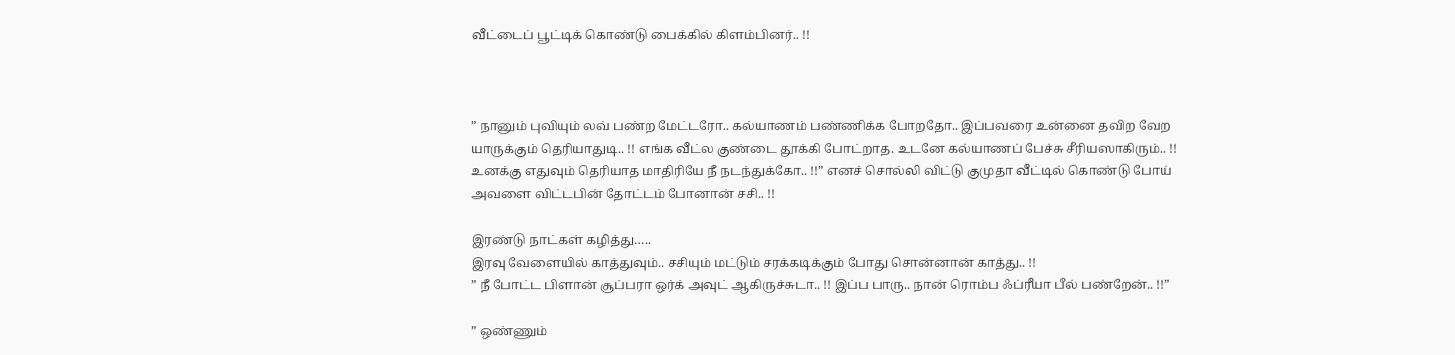வீட்டைப் பூட்டிக் கொண்டு பைக்கில் கிளம்பினர்.. !!



” நானும் புவியும் லவ் பண்ற மேட்டரோ.. கல்யாணம் பண்ணிக்க போறதோ.. இப்பவரை உன்னை தவிற வேற யாருக்கும் தெரியாதுடி.. !! எங்க வீட்ல குண்டை தூக்கி போட்றாத. உடனே கல்யாணப் பேச்சு சீரியஸாகிரும்.. !! உனக்கு எதுவும் தெரியாத மாதிரியே நீ நடந்துக்கோ.. !!” எனச் சொல்லி விட்டு குமுதா வீட்டில் கொண்டு போய் அவளை விட்டபின் தோட்டம் போனான் சசி.. !!

இரண்டு நாட்கள் கழித்து…..
இரவு வேளையில் காத்துவும்.. சசியும் மட்டும் சரக்கடிக்கும் போது சொன்னான் காத்து.. !!
” நீ போட்ட பிளான் சூப்பரா ஒர்க் அவுட் ஆகிருச்சுடா.. !! இப்ப பாரு.. நான் ரொம்ப ஃப்ரீயா பீல் பண்றேன்.. !!”

” ஒண்ணும்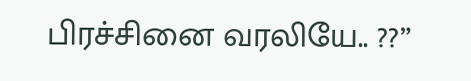பிரச்சினை வரலியே.. ??”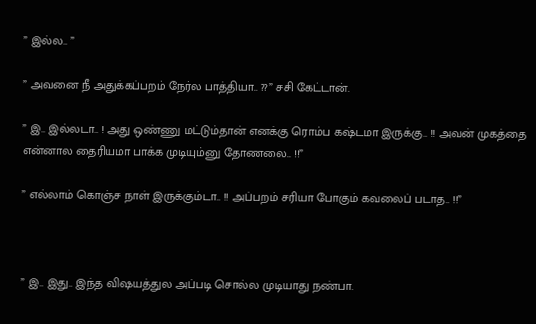” இல்ல.. ”

” அவனை நீ அதுக்கப்பறம் நேர்ல பாத்தியா.. ??” சசி கேட்டான்.

” இ.. இல்லடா.. ! அது ஒண்ணு மட்டும்தான் எனக்கு ரொம்ப கஷ்டமா இருக்கு.. !! அவன் முகத்தை என்னால தைரியமா பாக்க முடியும்னு தோணலை.. !!”

” எல்லாம் கொஞ்ச நாள் இருக்கும்டா.. !! அப்பறம் சரியா போகும் கவலைப் படாத.. !!”



” இ.. இது.. இந்த விஷயத்துல அப்படி சொல்ல முடியாது நண்பா.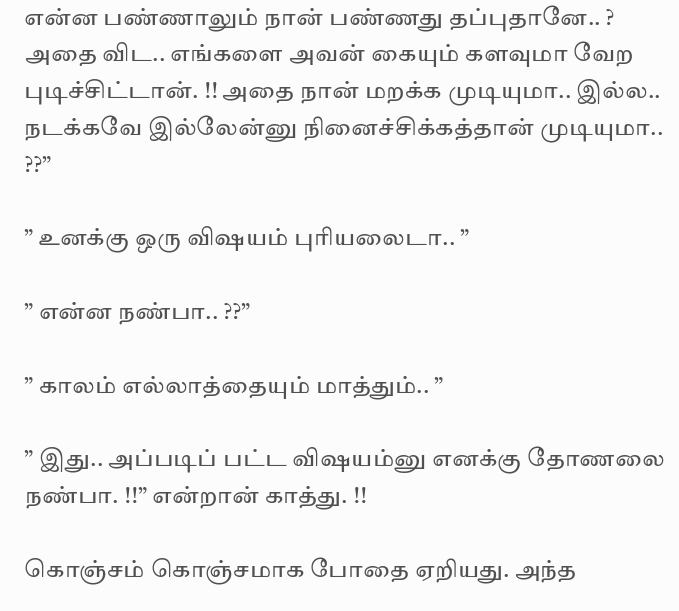என்ன பண்ணாலும் நான் பண்ணது தப்புதானே.. ? அதை விட.. எங்களை அவன் கையும் களவுமா வேற புடிச்சிட்டான். !! அதை நான் மறக்க முடியுமா.. இல்ல.. நடக்கவே இல்லேன்னு நினைச்சிக்கத்தான் முடியுமா.. ??”

” உனக்கு ஒரு விஷயம் புரியலைடா.. ”

” என்ன நண்பா.. ??”

” காலம் எல்லாத்தையும் மாத்தும்.. ”

” இது.. அப்படிப் பட்ட விஷயம்னு எனக்கு தோணலை நண்பா. !!” என்றான் காத்து. !!

கொஞ்சம் கொஞ்சமாக போதை ஏறியது. அந்த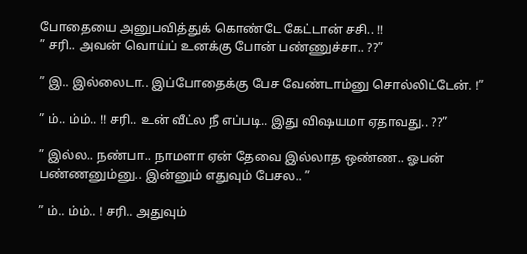போதையை அனுபவித்துக் கொண்டே கேட்டான் சசி.. !!
” சரி.. அவன் வொய்ப் உனக்கு போன் பண்ணுச்சா.. ??”

” இ.. இல்லைடா.. இப்போதைக்கு பேச வேண்டாம்னு சொல்லிட்டேன். !”

” ம்.. ம்ம்.. !! சரி.. உன் வீட்ல நீ எப்படி.. இது விஷயமா ஏதாவது.. ??”

” இல்ல.. நண்பா.. நாமளா ஏன் தேவை இல்லாத ஒண்ண.. ஓபன் பண்ணனும்னு.. இன்னும் எதுவும் பேசல.. ”

” ம்.. ம்ம்.. ! சரி.. அதுவும்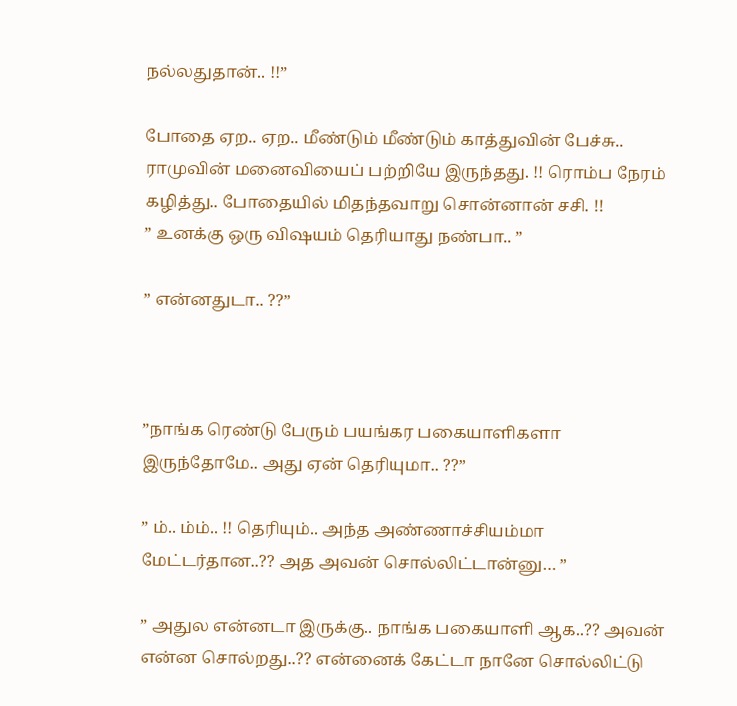நல்லதுதான்.. !!”

போதை ஏற.. ஏற.. மீண்டும் மீண்டும் காத்துவின் பேச்சு.. ராமுவின் மனைவியைப் பற்றியே இருந்தது. !! ரொம்ப நேரம் கழித்து.. போதையில் மிதந்தவாறு சொன்னான் சசி. !!
” உனக்கு ஒரு விஷயம் தெரியாது நண்பா.. ”

” என்னதுடா.. ??”



”நாங்க ரெண்டு பேரும் பயங்கர பகையாளிகளா இருந்தோமே.. அது ஏன் தெரியுமா.. ??”

” ம்.. ம்ம்.. !! தெரியும்.. அந்த அண்ணாச்சியம்மா மேட்டர்தான..?? அத அவன் சொல்லிட்டான்னு… ”

” அதுல என்னடா இருக்கு.. நாங்க பகையாளி ஆக..?? அவன் என்ன சொல்றது..?? என்னைக் கேட்டா நானே சொல்லிட்டு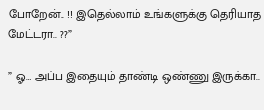போறேன்.. !! இதெல்லாம் உங்களுக்கு தெரியாத மேட்டரா.. ??”

” ஓ… அப்ப இதையும் தாண்டி ஒண்ணு இருக்கா..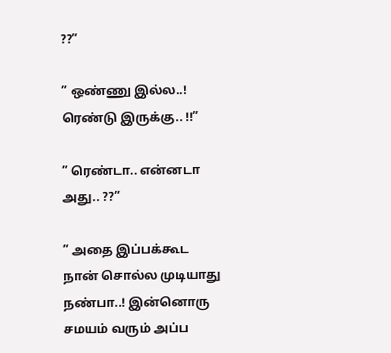??”

” ஒண்ணு இல்ல..! ரெண்டு இருக்கு.. !!”

” ரெண்டா.. என்னடா அது.. ??”

” அதை இப்பக்கூட நான் சொல்ல முடியாது நண்பா..! இன்னொரு சமயம் வரும் அப்ப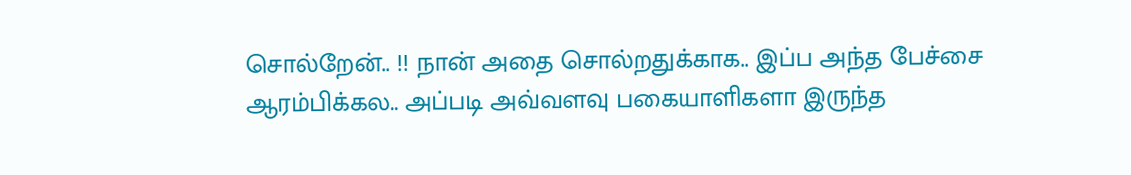சொல்றேன்.. !! நான் அதை சொல்றதுக்காக.. இப்ப அந்த பேச்சை ஆரம்பிக்கல.. அப்படி அவ்வளவு பகையாளிகளா இருந்த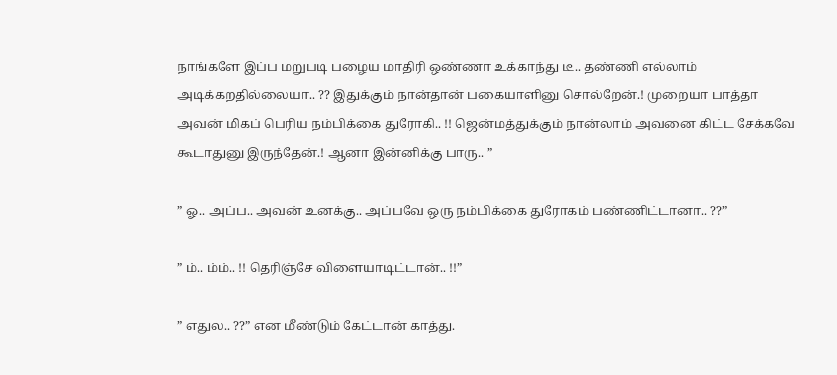நாங்களே இப்ப மறுபடி பழைய மாதிரி ஒண்ணா உக்காந்து டீ.. தண்ணி எல்லாம் அடிக்கறதில்லையா.. ?? இதுக்கும் நான்தான் பகையாளினு சொல்றேன்.! முறையா பாத்தா அவன் மிகப் பெரிய நம்பிக்கை துரோகி.. !! ஜென்மத்துக்கும் நான்லாம் அவனை கிட்ட சேக்கவே கூடாதுனு இருந்தேன்.! ஆனா இன்னிக்கு பாரு.. ”

” ஓ.. அப்ப.. அவன் உனக்கு.. அப்பவே ஒரு நம்பிக்கை துரோகம் பண்ணிட்டானா.. ??”

” ம்.. ம்ம்.. !! தெரிஞ்சே விளையாடிட்டான்.. !!”

” எதுல.. ??” என மீண்டும் கேட்டான் காத்து.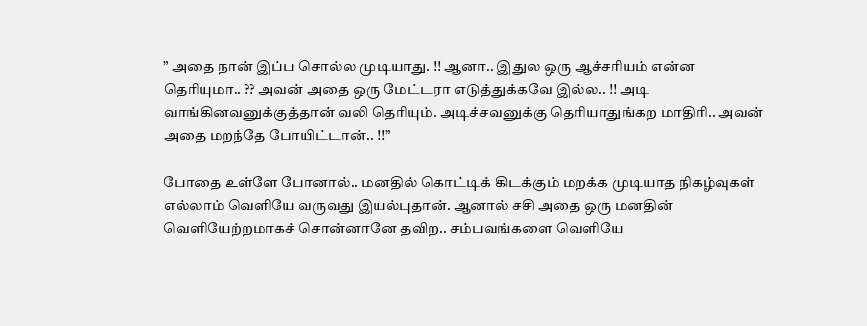” அதை நான் இப்ப சொல்ல முடியாது. !! ஆனா.. இதுல ஒரு ஆச்சரியம் என்ன தெரியுமா.. ?? அவன் அதை ஒரு மேட்டரா எடுத்துக்கவே இல்ல.. !! அடி வாங்கினவனுக்குத்தான் வலி தெரியும். அடிச்சவனுக்கு தெரியாதுங்கற மாதிரி.. அவன் அதை மறந்தே போயிட்டான்.. !!”

போதை உள்ளே போனால்.. மனதில் கொட்டிக் கிடக்கும் மறக்க முடியாத நிகழ்வுகள் எல்லாம் வெளியே வருவது இயல்புதான். ஆனால் சசி அதை ஒரு மனதின் வெளியேற்றமாகச் சொன்னானே தவிற.. சம்பவங்களை வெளியே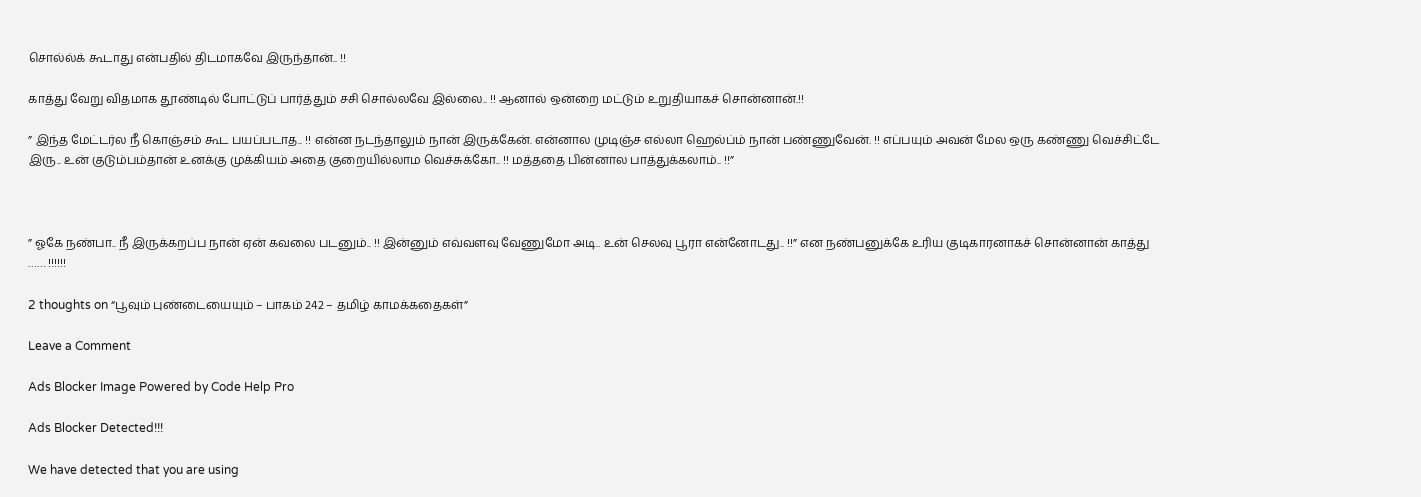சொல்ல்க் கூடாது என்பதில் திடமாகவே இருந்தான்.. !!

காத்து வேறு விதமாக தூண்டில் போட்டுப் பார்த்தும் சசி சொல்லவே இல்லை.. !! ஆனால் ஒன்றை மட்டும் உறுதியாகச் சொன்னான்.!!

” இந்த மேட்டர்ல நீ கொஞ்சம் கூட பயப்படாத.. !! என்ன நடந்தாலும் நான் இருக்கேன். என்னால முடிஞ்ச எல்லா ஹெல்ப்ம் நான் பண்ணுவேன். !! எப்பயும் அவன் மேல ஒரு கண்ணு வெச்சிட்டே இரு.. உன் குடும்பம்தான் உனக்கு முக்கியம் அதை குறையில்லாம வெச்சுக்கோ.. !! மத்ததை பின்னால பாத்துக்கலாம்.. !!”



” ஓகே நண்பா.. நீ இருக்கறப்ப நான் ஏன் கவலை படனும்.. !! இன்னும் எவ்வளவு வேணுமோ அடி.. உன் செலவு பூரா என்னோடது.. !!” என நண்பனுக்கே உரிய குடிகாரனாகச் சொன்னான் காத்து …… !!!!!!

2 thoughts on “பூவும் புண்டையையும் – பாகம் 242 – தமிழ் காமக்கதைகள்”

Leave a Comment

Ads Blocker Image Powered by Code Help Pro

Ads Blocker Detected!!!

We have detected that you are using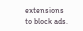extensions to block ads.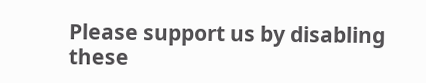Please support us by disabling these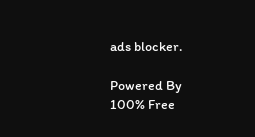ads blocker.

Powered By
100% Free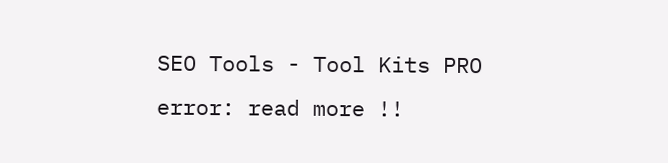SEO Tools - Tool Kits PRO
error: read more !!